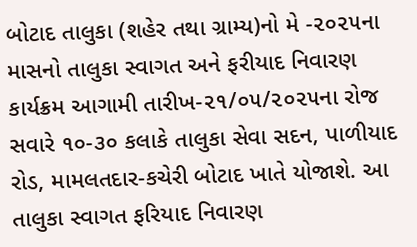બોટાદ તાલુકા (શહેર તથા ગ્રામ્ય)નો મે -૨૦૨૫ના માસનો તાલુકા સ્વાગત અને ફરીયાદ નિવારણ કાર્યક્રમ આગામી તારીખ-૨૧/૦૫/૨૦૨૫ના રોજ સવારે ૧૦-૩૦ કલાકે તાલુકા સેવા સદન, પાળીયાદ રોડ, મામલતદાર-કચેરી બોટાદ ખાતે યોજાશે. આ તાલુકા સ્વાગત ફરિયાદ નિવારણ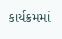કાર્યક્રમમાં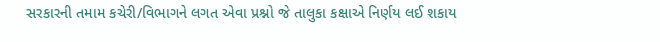સરકારની તમામ કચેરી/વિભાગને લગત એવા પ્રશ્નો જે તાલુકા કક્ષાએ નિર્ણય લઈ શકાય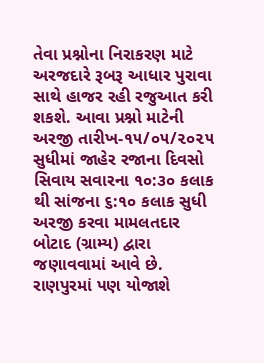તેવા પ્રશ્નોના નિરાકરણ માટે અરજદારે રૂબરૂ આધાર પુરાવા સાથે હાજર રહી રજુઆત કરી શકશે. આવા પ્રશ્નો માટેની અરજી તારીખ-૧૫/૦૫/૨૦૨૫ સુધીમાં જાહેર રજાના દિવસો સિવાય સવારના ૧૦:૩૦ કલાક થી સાંજના ૬:૧૦ કલાક સુધી અરજી કરવા મામલતદાર બોટાદ (ગ્રામ્ય) દ્વારા જણાવવામાં આવે છે.
રાણપુરમાં પણ યોજાશે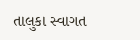તાલુકા સ્વાગત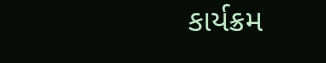કાર્યક્રમ